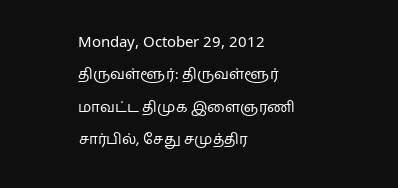Monday, October 29, 2012
திருவள்ளூர்: திருவள்ளூர் மாவட்ட திமுக இளைஞரணி சார்பில், சேது சமுத்திர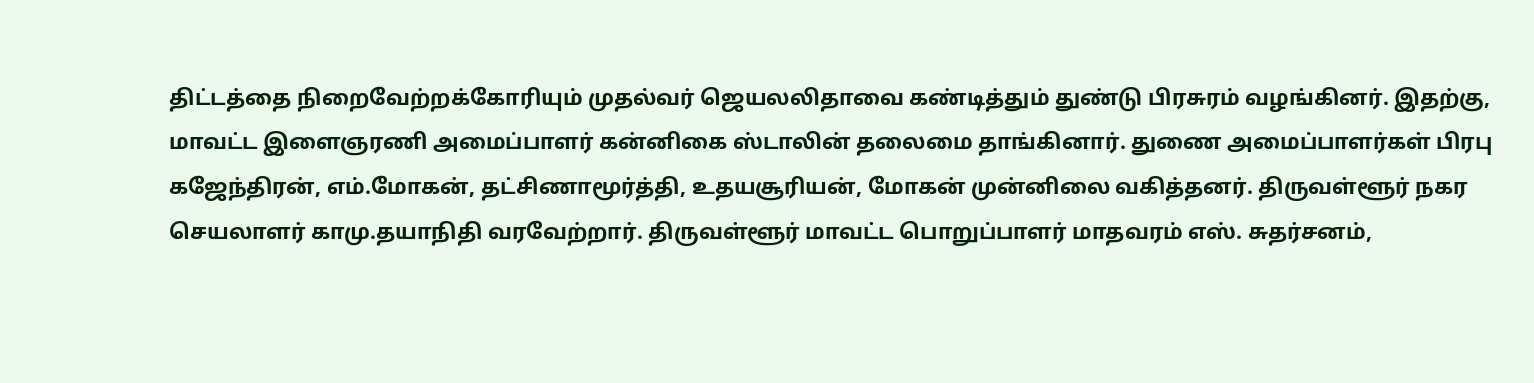திட்டத்தை நிறைவேற்றக்கோரியும் முதல்வர் ஜெயலலிதாவை கண்டித்தும் துண்டு பிரசுரம் வழங்கினர். இதற்கு, மாவட்ட இளைஞரணி அமைப்பாளர் கன்னிகை ஸ்டாலின் தலைமை தாங்கினார். துணை அமைப்பாளர்கள் பிரபு கஜேந்திரன், எம்.மோகன், தட்சிணாமூர்த்தி, உதயசூரியன், மோகன் முன்னிலை வகித்தனர். திருவள்ளூர் நகர செயலாளர் காமு.தயாநிதி வரவேற்றார். திருவள்ளூர் மாவட்ட பொறுப்பாளர் மாதவரம் எஸ். சுதர்சனம்,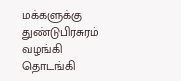மக்களுக்கு துண்டுபிரசுரம் வழங்கி தொடங்கி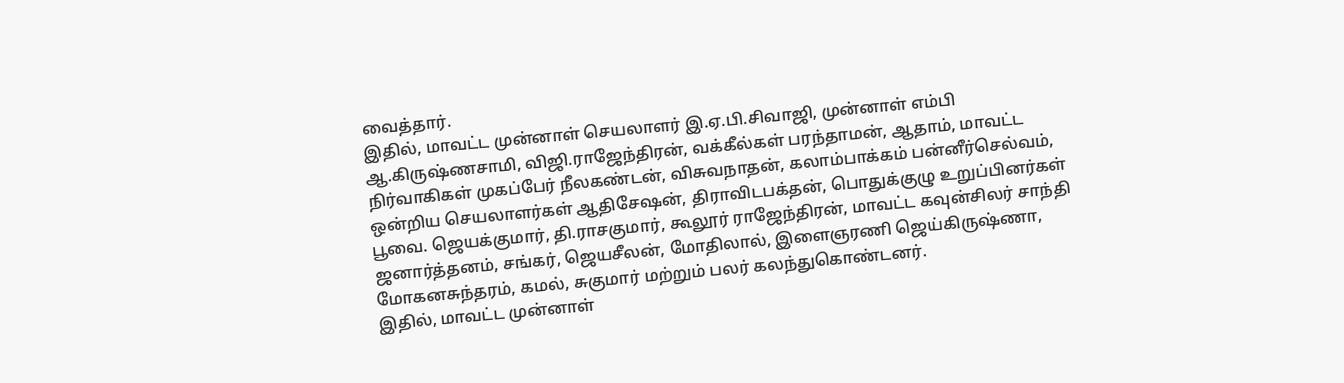வைத்தார்.
இதில், மாவட்ட முன்னாள் செயலாளர் இ.ஏ.பி.சிவாஜி, முன்னாள் எம்பி ஆ.கிருஷ்ணசாமி, விஜி.ராஜேந்திரன், வக்கீல்கள் பரந்தாமன், ஆதாம், மாவட்ட நிர்வாகிகள் முகப்பேர் நீலகண்டன், விசுவநாதன், கலாம்பாக்கம் பன்னீர்செல்வம், ஒன்றிய செயலாளர்கள் ஆதிசேஷன், திராவிடபக்தன், பொதுக்குழு உறுப்பினர்கள் பூவை. ஜெயக்குமார், தி.ராசகுமார், கூலூர் ராஜேந்திரன், மாவட்ட கவுன்சிலர் சாந்தி ஜனார்த்தனம், சங்கர், ஜெயசீலன், மோதிலால், இளைஞரணி ஜெய்கிருஷ்ணா, மோகனசுந்தரம், கமல், சுகுமார் மற்றும் பலர் கலந்துகொண்டனர்.
இதில், மாவட்ட முன்னாள்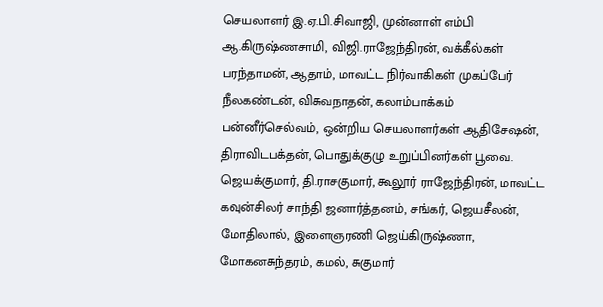செயலாளர் இ.ஏ.பி.சிவாஜி, முன்னாள் எம்பி ஆ.கிருஷ்ணசாமி, விஜி.ராஜேந்திரன், வக்கீல்கள் பரந்தாமன், ஆதாம், மாவட்ட நிர்வாகிகள் முகப்பேர் நீலகண்டன், விசுவநாதன், கலாம்பாக்கம் பன்னீர்செல்வம், ஒன்றிய செயலாளர்கள் ஆதிசேஷன், திராவிடபக்தன், பொதுக்குழு உறுப்பினர்கள் பூவை. ஜெயக்குமார், தி.ராசகுமார், கூலூர் ராஜேந்திரன், மாவட்ட கவுன்சிலர் சாந்தி ஜனார்த்தனம், சங்கர், ஜெயசீலன், மோதிலால், இளைஞரணி ஜெய்கிருஷ்ணா, மோகனசுந்தரம், கமல், சுகுமார்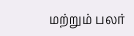மற்றும் பலர்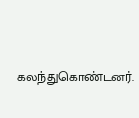கலந்துகொண்டனர்.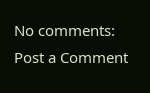No comments:
Post a Comment